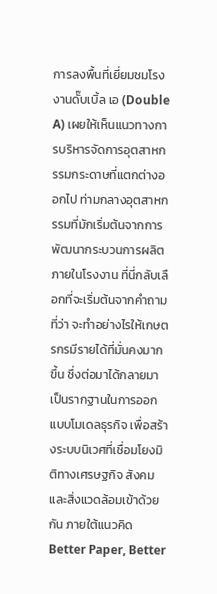การลงพื้นที่เยี่ยมชมโรงงานดั๊บเบิ้ล เอ (Double A) เผยให้เห็นแนวทางการบริหารจัดการอุตสาหกรรมกระดาษที่แตกต่างออกไป ท่ามกลางอุตสาหกรรมที่มักเริ่มต้นจากการพัฒนากระบวนการผลิตภายในโรงงาน ที่นี่กลับเลือกที่จะเริ่มต้นจากคำถามที่ว่า จะทำอย่างไรให้เกษตรกรมีรายได้ที่มั่นคงมากขึ้น ซึ่งต่อมาได้กลายมาเป็นรากฐานในการออกแบบโมเดลธุรกิจ เพื่อสร้างระบบนิเวศที่เชื่อมโยงมิติทางเศรษฐกิจ สังคม และสิ่งแวดล้อมเข้าด้วยกัน ภายใต้แนวคิด Better Paper, Better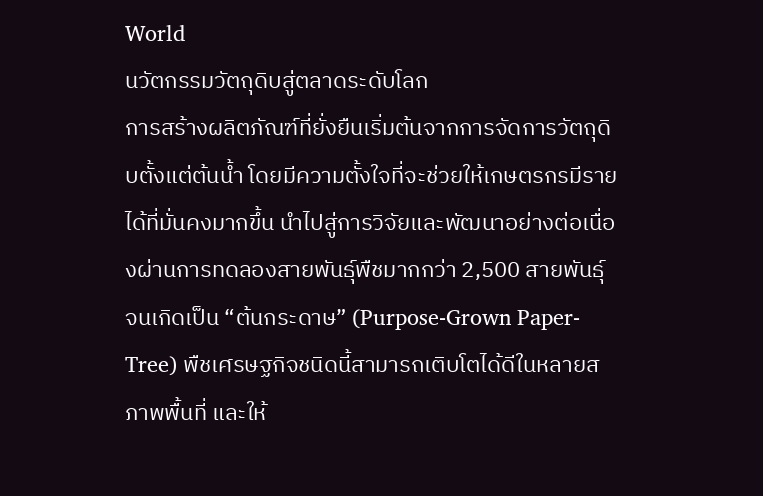World
นวัตกรรมวัตถุดิบสู่ตลาดระดับโลก
การสร้างผลิตภัณฑ์ที่ยั่งยืนเริ่มต้นจากการจัดการวัตถุดิบตั้งแต่ต้นน้ำ โดยมีความตั้งใจที่จะช่วยให้เกษตรกรมีรายได้ที่มั่นคงมากขึ้น นำไปสู่การวิจัยและพัฒนาอย่างต่อเนื่องผ่านการทดลองสายพันธุ์พืชมากกว่า 2,500 สายพันธุ์ จนเกิดเป็น “ต้นกระดาษ” (Purpose-Grown Paper-Tree) พืชเศรษฐกิจชนิดนี้สามารถเติบโตได้ดีในหลายสภาพพื้นที่ และให้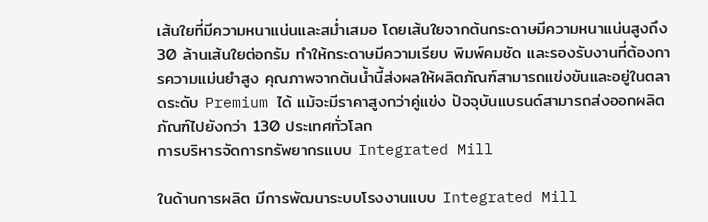เส้นใยที่มีความหนาแน่นและสม่ำเสมอ โดยเส้นใยจากต้นกระดาษมีความหนาแน่นสูงถึง 30 ล้านเส้นใยต่อกรัม ทำให้กระดาษมีความเรียบ พิมพ์คมชัด และรองรับงานที่ต้องการความแม่นยำสูง คุณภาพจากต้นน้ำนี้ส่งผลให้ผลิตภัณฑ์สามารถแข่งขันและอยู่ในตลาดระดับ Premium ได้ แม้จะมีราคาสูงกว่าคู่แข่ง ปัจจุบันแบรนด์สามารถส่งออกผลิตภัณฑ์ไปยังกว่า 130 ประเทศทั่วโลก
การบริหารจัดการทรัพยากรแบบ Integrated Mill

ในด้านการผลิต มีการพัฒนาระบบโรงงานแบบ Integrated Mill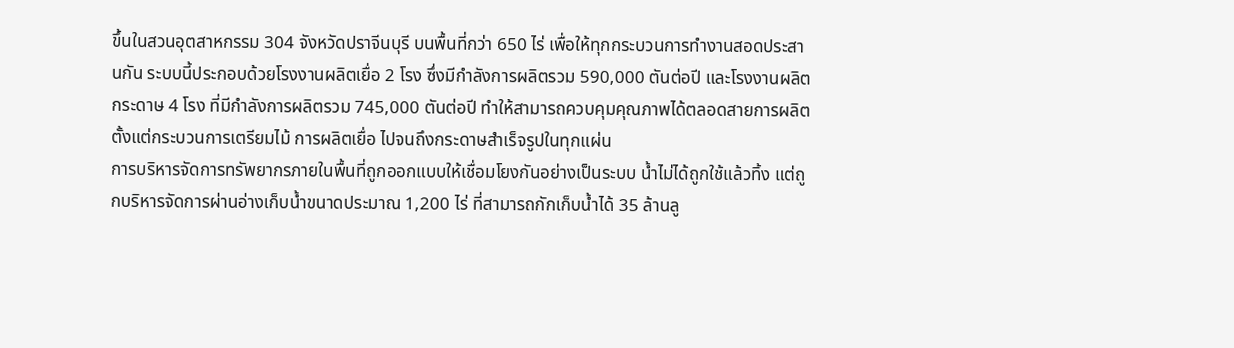ขึ้นในสวนอุตสาหกรรม 304 จังหวัดปราจีนบุรี บนพื้นที่กว่า 650 ไร่ เพื่อให้ทุกกระบวนการทำงานสอดประสานกัน ระบบนี้ประกอบด้วยโรงงานผลิตเยื่อ 2 โรง ซึ่งมีกำลังการผลิตรวม 590,000 ตันต่อปี และโรงงานผลิตกระดาษ 4 โรง ที่มีกำลังการผลิตรวม 745,000 ตันต่อปี ทำให้สามารถควบคุมคุณภาพได้ตลอดสายการผลิตตั้งแต่กระบวนการเตรียมไม้ การผลิตเยื่อ ไปจนถึงกระดาษสำเร็จรูปในทุกแผ่น
การบริหารจัดการทรัพยากรภายในพื้นที่ถูกออกแบบให้เชื่อมโยงกันอย่างเป็นระบบ น้ำไม่ได้ถูกใช้แล้วทิ้ง แต่ถูกบริหารจัดการผ่านอ่างเก็บน้ำขนาดประมาณ 1,200 ไร่ ที่สามารถกักเก็บน้ำได้ 35 ล้านลู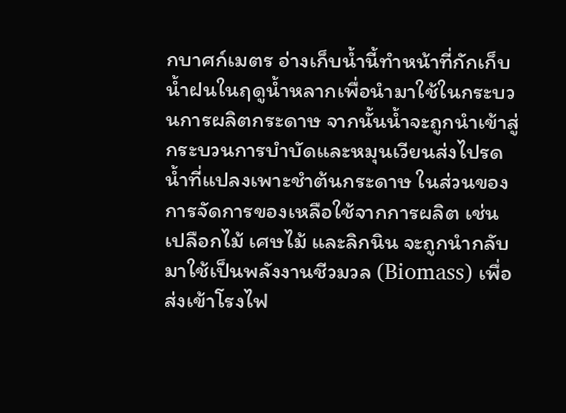กบาศก์เมตร อ่างเก็บน้ำนี้ทำหน้าที่กักเก็บน้ำฝนในฤดูน้ำหลากเพื่อนำมาใช้ในกระบวนการผลิตกระดาษ จากนั้นน้ำจะถูกนำเข้าสู่กระบวนการบำบัดและหมุนเวียนส่งไปรดน้ำที่แปลงเพาะชำต้นกระดาษ ในส่วนของการจัดการของเหลือใช้จากการผลิต เช่น เปลือกไม้ เศษไม้ และลิกนิน จะถูกนำกลับมาใช้เป็นพลังงานชีวมวล (Biomass) เพื่อส่งเข้าโรงไฟ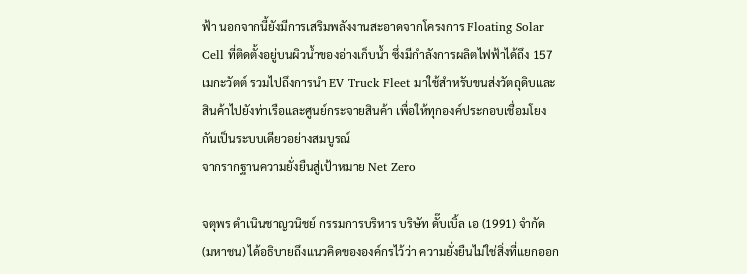ฟ้า นอกจากนี้ยังมีการเสริมพลังงานสะอาดจากโครงการ Floating Solar Cell ที่ติดตั้งอยู่บนผิวน้ำของอ่างเก็บน้ำ ซึ่งมีกำลังการผลิตไฟฟ้าได้ถึง 157 เมกะวัตต์ รวมไปถึงการนำ EV Truck Fleet มาใช้สำหรับขนส่งวัตถุดิบและสินค้าไปยังท่าเรือและศูนย์กระจายสินค้า เพื่อให้ทุกองค์ประกอบเชื่อมโยงกันเป็นระบบเดียวอย่างสมบูรณ์
จากรากฐานความยั่งยืนสู่เป้าหมาย Net Zero

จตุพร ดำเนินชาญวนิชย์ กรรมการบริหาร บริษัท ดั๊บเบิ้ล เอ (1991) จำกัด (มหาชน) ได้อธิบายถึงแนวคิดขององค์กรไว้ว่า ความยั่งยืนไม่ใช่สิ่งที่แยกออก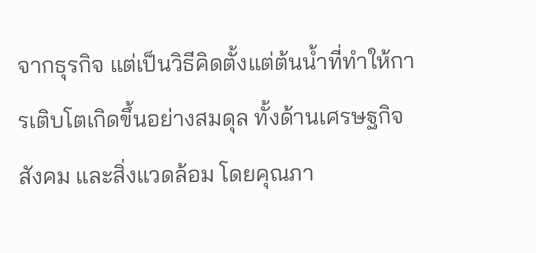จากธุรกิจ แต่เป็นวิธีคิดตั้งแต่ต้นน้ำที่ทำให้การเติบโตเกิดขึ้นอย่างสมดุล ทั้งด้านเศรษฐกิจ สังคม และสิ่งแวดล้อม โดยคุณภา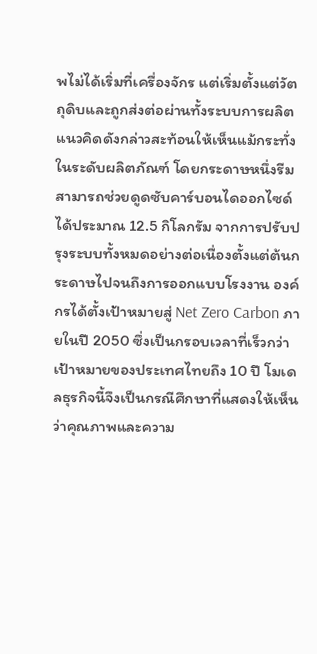พไม่ได้เริ่มที่เครื่องจักร แต่เริ่มตั้งแต่วัตถุดิบและถูกส่งต่อผ่านทั้งระบบการผลิต
แนวคิดดังกล่าวสะท้อนให้เห็นแม้กระทั่งในระดับผลิตภัณฑ์ โดยกระดาษหนึ่งรีมสามารถช่วยดูดซับคาร์บอนไดออกไซด์ได้ประมาณ 12.5 กิโลกรัม จากการปรับปรุงระบบทั้งหมดอย่างต่อเนื่องตั้งแต่ต้นกระดาษไปจนถึงการออกแบบโรงงาน องค์กรได้ตั้งเป้าหมายสู่ Net Zero Carbon ภายในปี 2050 ซึ่งเป็นกรอบเวลาที่เร็วกว่าเป้าหมายของประเทศไทยถึง 10 ปี โมเดลธุรกิจนี้จึงเป็นกรณีศึกษาที่แสดงให้เห็นว่าคุณภาพและความ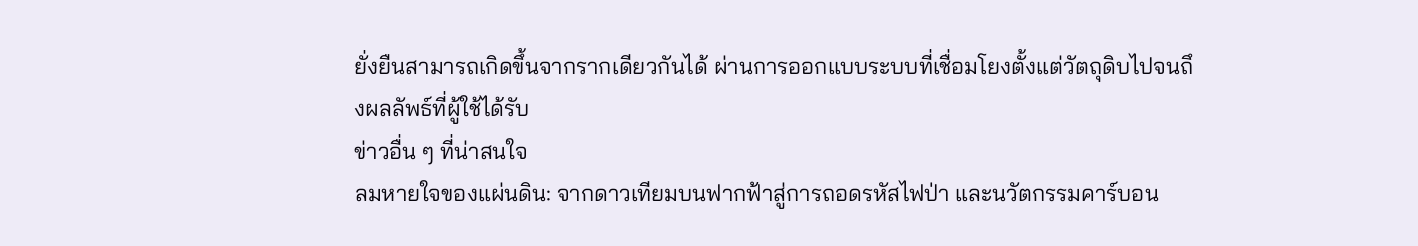ยั่งยืนสามารถเกิดขึ้นจากรากเดียวกันได้ ผ่านการออกแบบระบบที่เชื่อมโยงตั้งแต่วัตถุดิบไปจนถึงผลลัพธ์ที่ผู้ใช้ได้รับ
ข่าวอื่น ๆ ที่น่าสนใจ
ลมหายใจของแผ่นดิน: จากดาวเทียมบนฟากฟ้าสู่การถอดรหัสไฟป่า และนวัตกรรมคาร์บอน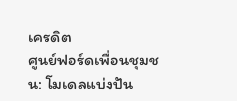เครดิต
ศูนย์ฟอร์ดเพื่อนชุมชน: โมเดลแบ่งปัน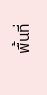พื้นที่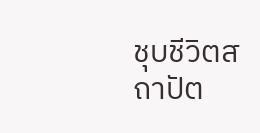ชุบชีวิตสถาปัต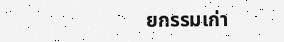ยกรรมเก่า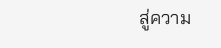สู่ความ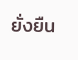ยั่งยืน